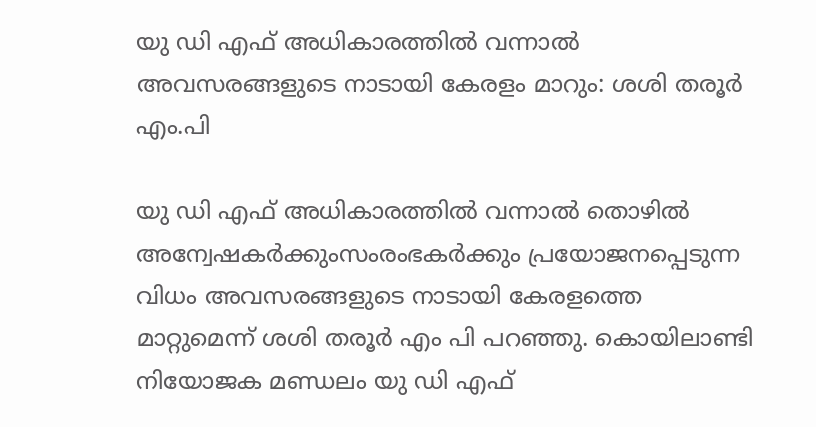യു ഡി എഫ് അധികാരത്തില്‍ വന്നാല്‍ അവസരങ്ങളുടെ നാടായി കേരളം മാറും: ശശി തരൂര്‍ എം.പി

യു ഡി എഫ് അധികാരത്തില്‍ വന്നാല്‍ തൊഴില്‍ അന്വേഷകര്‍ക്കുംസംരംഭകര്‍ക്കും പ്രയോജനപ്പെടുന്ന വിധം അവസരങ്ങളുടെ നാടായി കേരളത്തെ മാറ്റുമെന്ന് ശശി തരൂര്‍ എം പി പറഞ്ഞു. കൊയിലാണ്ടി നിയോജക മണ്ഡലം യു ഡി എഫ്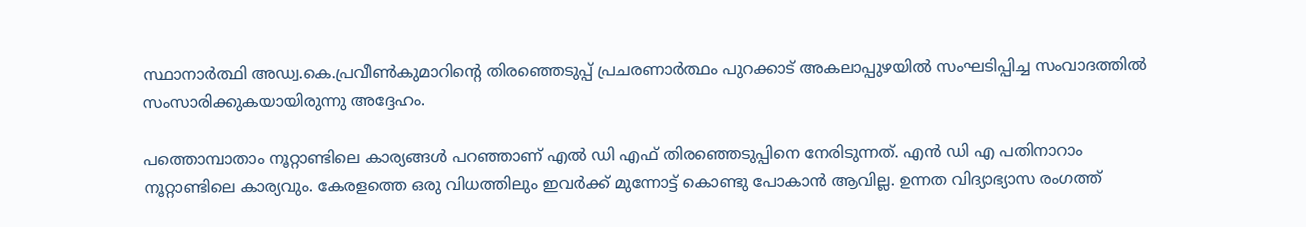സ്ഥാനാര്‍ത്ഥി അഡ്വ.കെ.പ്രവീണ്‍കുമാറിന്റെ തിരഞ്ഞെടുപ്പ് പ്രചരണാര്‍ത്ഥം പുറക്കാട് അകലാപ്പുഴയില്‍ സംഘടിപ്പിച്ച സംവാദത്തില്‍ സംസാരിക്കുകയായിരുന്നു അദ്ദേഹം.

പത്തൊമ്പാതാം നൂറ്റാണ്ടിലെ കാര്യങ്ങള്‍ പറഞ്ഞാണ് എല്‍ ഡി എഫ് തിരഞ്ഞെടുപ്പിനെ നേരിടുന്നത്. എന്‍ ഡി എ പതിനാറാം നൂറ്റാണ്ടിലെ കാര്യവും. കേരളത്തെ ഒരു വിധത്തിലും ഇവര്‍ക്ക് മുന്നോട്ട് കൊണ്ടു പോകാന്‍ ആവില്ല. ഉന്നത വിദ്യാഭ്യാസ രംഗത്ത്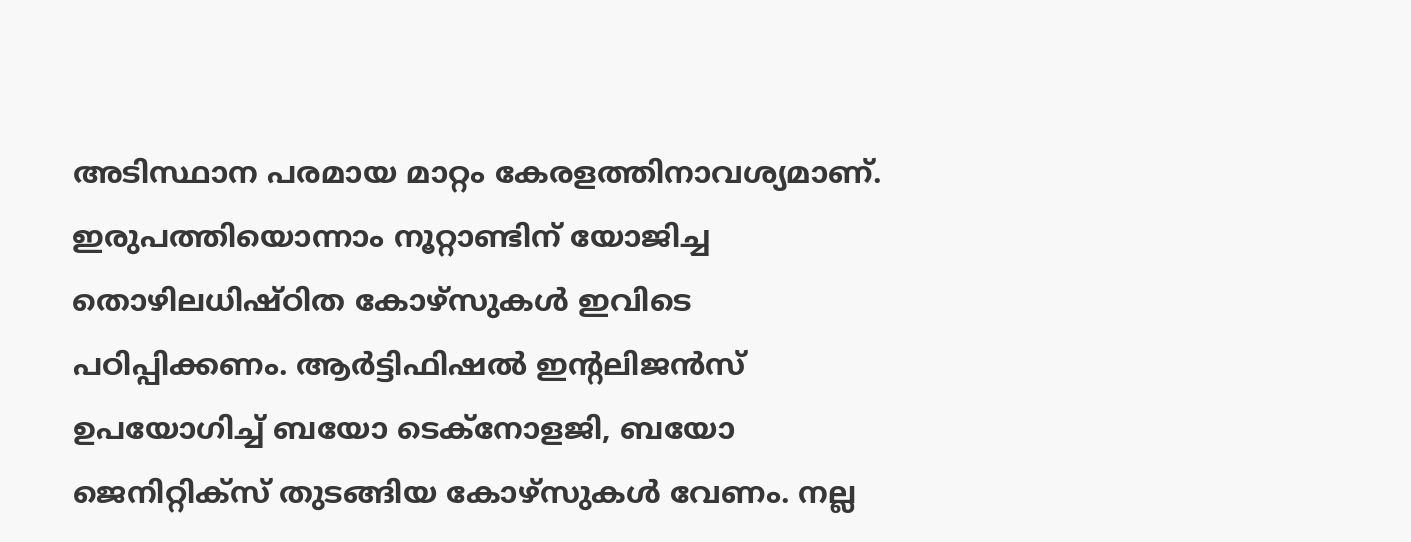അടിസ്ഥാന പരമായ മാറ്റം കേരളത്തിനാവശ്യമാണ്. ഇരുപത്തിയൊന്നാം നൂറ്റാണ്ടിന് യോജിച്ച തൊഴിലധിഷ്ഠിത കോഴ്‌സുകള്‍ ഇവിടെ പഠിപ്പിക്കണം. ആര്‍ട്ടിഫിഷല്‍ ഇന്റലിജന്‍സ് ഉപയോഗിച്ച് ബയോ ടെക്‌നോളജി, ബയോ ജെനിറ്റിക്‌സ് തുടങ്ങിയ കോഴ്‌സുകള്‍ വേണം. നല്ല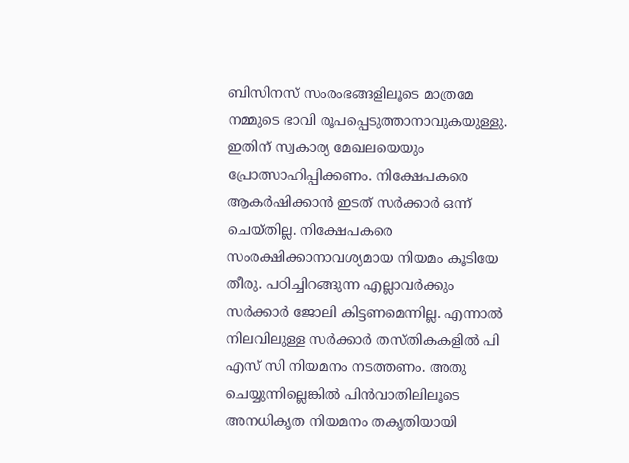ബിസിനസ് സംരംഭങ്ങളിലൂടെ മാത്രമേ നമ്മുടെ ഭാവി രൂപപ്പെടുത്താനാവുകയുള്ളു. ഇതിന് സ്വകാര്യ മേഖലയെയും പ്രോത്സാഹിപ്പിക്കണം. നിക്ഷേപകരെ ആകര്‍ഷിക്കാന്‍ ഇടത് സര്‍ക്കാര്‍ ഒന്ന് ചെയ്തില്ല. നിക്ഷേപകരെ സംരക്ഷിക്കാനാവശ്യമായ നിയമം കൂടിയേ തീരു. പഠിച്ചിറങ്ങുന്ന എല്ലാവര്‍ക്കും സര്‍ക്കാര്‍ ജോലി കിട്ടണമെന്നില്ല. എന്നാല്‍ നിലവിലുള്ള സര്‍ക്കാര്‍ തസ്തികകളില്‍ പി എസ് സി നിയമനം നടത്തണം. അതു ചെയ്യുന്നില്ലെങ്കില്‍ പിന്‍വാതിലിലൂടെ അനധികൃത നിയമനം തകൃതിയായി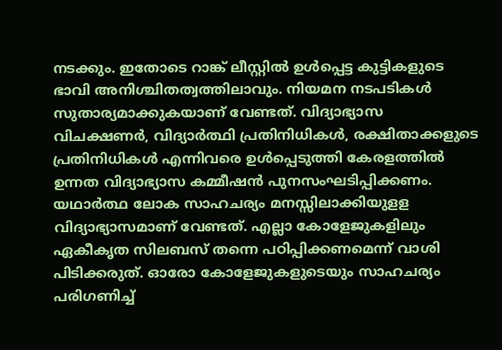നടക്കും. ഇതോടെ റാങ്ക് ലീസ്റ്റില്‍ ഉള്‍പ്പെട്ട കുട്ടികളുടെ ഭാവി അനിശ്ചിതത്വത്തിലാവും. നിയമന നടപടികള്‍ സുതാര്യമാക്കുകയാണ് വേണ്ടത്. വിദ്യാഭ്യാസ വിചക്ഷണര്‍, വിദ്യാര്‍ത്ഥി പ്രതിനിധികള്‍, രക്ഷിതാക്കളുടെ പ്രതിനിധികള്‍ എന്നിവരെ ഉള്‍പ്പെടുത്തി കേരളത്തില്‍ ഉന്നത വിദ്യാഭ്യാസ കമ്മീഷന്‍ പുനസംഘടിപ്പിക്കണം. യഥാര്‍ത്ഥ ലോക സാഹചര്യം മനസ്സിലാക്കിയുളള വിദ്യാഭ്യാസമാണ് വേണ്ടത്. എല്ലാ കോളേജുകളിലും ഏകീകൃത സിലബസ് തന്നെ പഠിപ്പിക്കണമെന്ന് വാശി പിടിക്കരുത്. ഓരോ കോളേജുകളുടെയും സാഹചര്യം പരിഗണിച്ച്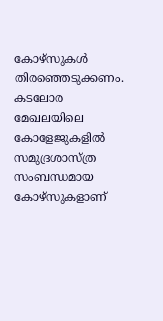കോഴ്‌സുകള്‍ തിരഞ്ഞെടുക്കണം. കടലോര മേഖലയിലെ കോളേജുകളില്‍ സമുദ്രശാസ്ത്ര സംബന്ധമായ കോഴ്‌സുകളാണ്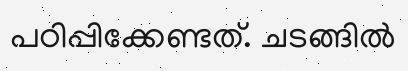പഠിപ്പിക്കേണ്ടത്. ചടങ്ങിൽ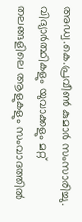അഡ്വ.കെ.പ്രവീണ്‍ കുമാര്‍ സംസാരിച്ചു. വിദ്യാര്‍ത്ഥികളും യുവാക്കളും മറ്റ് തലങ്ങളിലെ ആളുകളും സംവാദത്തില്‍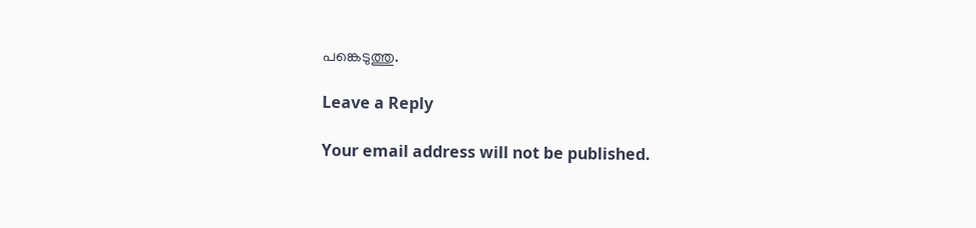പങ്കെടുത്തു.

Leave a Reply

Your email address will not be published.